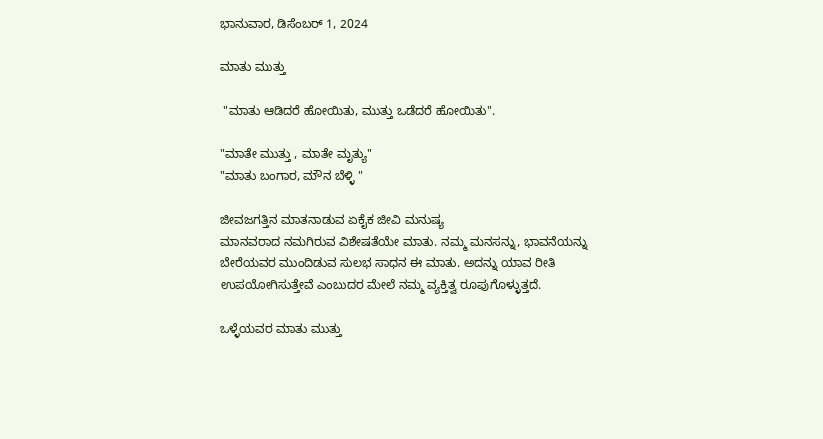ಭಾನುವಾರ, ಡಿಸೆಂಬರ್ 1, 2024

ಮಾತು ಮುತ್ತು

 "ಮಾತು ಆಡಿದರೆ ಹೋಯಿತು, ಮುತ್ತು ಒಡೆದರೆ ಹೋಯಿತು".

"ಮಾತೇ ಮುತ್ತು , ಮಾತೇ ಮೃತ್ಯು"
"ಮಾತು ಬಂಗಾರ, ಮೌನ ಬೆಳ್ಳಿ "

ಜೀವಜಗತ್ತಿನ ಮಾತನಾಡುವ ಏಕೈಕ ಜೀವಿ ಮನುಷ್ಯ
ಮಾನವರಾದ ನಮಗಿರುವ ವಿಶೇಷತೆಯೇ ಮಾತು. ನಮ್ಮ ಮನಸನ್ನು, ಭಾವನೆಯನ್ನು ಬೇರೆಯವರ ಮುಂದಿಡುವ ಸುಲಭ ಸಾಧನ ಈ ಮಾತು. ಅದನ್ನು ಯಾವ ರೀತಿ ಉಪಯೋಗಿಸುತ್ತೇವೆ ಎಂಬುದರ ಮೇಲೆ ನಮ್ಮ ವ್ಯಕ್ತಿತ್ವ ರೂಪುಗೊಳ್ಳುತ್ತದೆ.

ಒಳ್ಳೆಯವರ ಮಾತು ಮುತ್ತು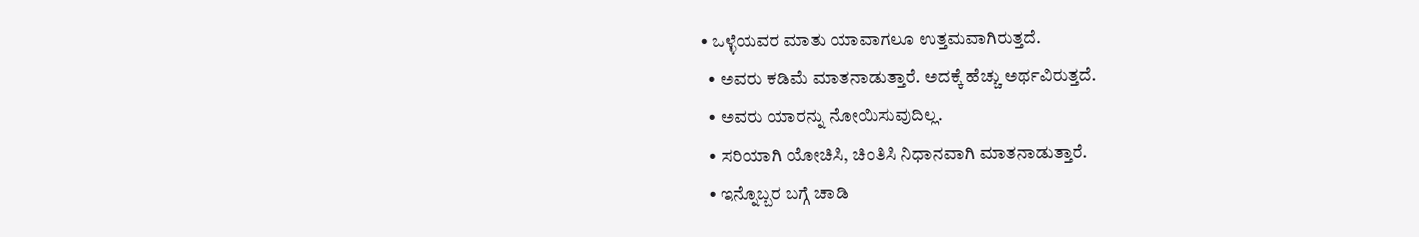• ಒಳ್ಳೆಯವರ ಮಾತು ಯಾವಾಗಲೂ ಉತ್ತಮವಾಗಿರುತ್ತದೆ.
  • ಅವರು ಕಡಿಮೆ ಮಾತನಾಡುತ್ತಾರೆ. ಅದಕ್ಕೆ ಹೆಚ್ಚು ಅರ್ಥವಿರುತ್ತದೆ.
  • ಅವರು ಯಾರನ್ನು ನೋಯಿಸುವುದಿಲ್ಲ.
  • ಸರಿಯಾಗಿ ಯೋಚಿಸಿ, ಚಿಂತಿಸಿ ನಿಧಾನವಾಗಿ ಮಾತನಾಡುತ್ತಾರೆ.
  • ಇನ್ನೊಬ್ಬರ ಬಗ್ಗೆ ಚಾಡಿ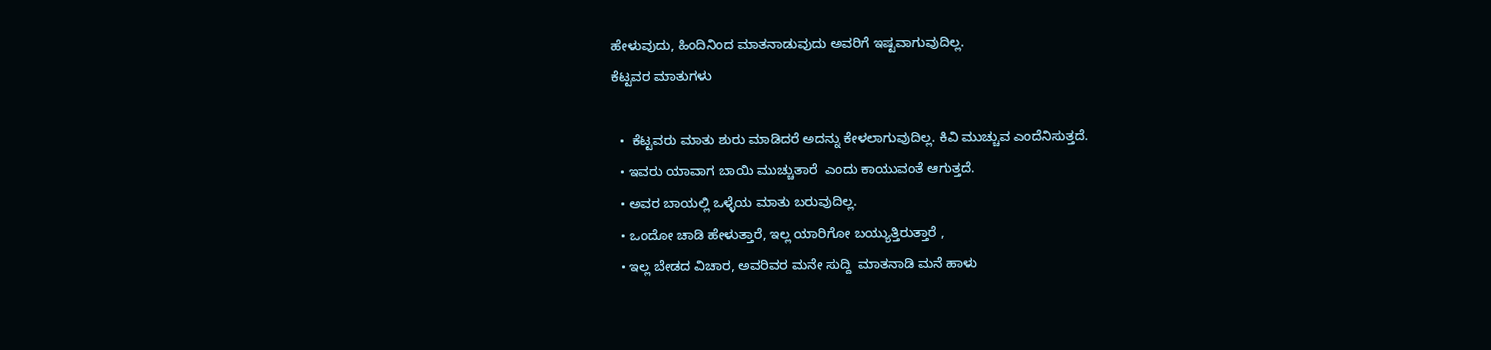ಹೇಳುವುದು, ಹಿಂದಿನಿಂದ ಮಾತನಾಡುವುದು ಅವರಿಗೆ ಇಷ್ಟವಾಗುವುದಿಲ್ಲ.
ಕೆಟ್ಟವರ ಮಾತುಗಳು

  •  ಕೆಟ್ಟವರು ಮಾತು ಶುರು ಮಾಡಿದರೆ ಅದನ್ನು ಕೇಳಲಾಗುವುದಿಲ್ಲ. ಕಿವಿ ಮುಚ್ಚುವ ಎಂದೆನಿಸುತ್ತದೆ.
  • ಇವರು ಯಾವಾಗ ಬಾಯಿ ಮುಚ್ಚುತಾರೆ  ಎಂದು ಕಾಯುವಂತೆ ಆಗುತ್ತದೆ.
  • ಅವರ ಬಾಯಲ್ಲಿ ಒಳ್ಳೆಯ ಮಾತು ಬರುವುದಿಲ್ಲ.
  • ಒಂದೋ ಚಾಡಿ ಹೇಳುತ್ತಾರೆ, ಇಲ್ಲ ಯಾರಿಗೋ ಬಯ್ಯುತ್ತಿರುತ್ತಾರೆ ,
  • ಇಲ್ಲ ಬೇಡದ ವಿಚಾರ, ಅವರಿವರ ಮನೇ ಸುದ್ದಿ  ಮಾತನಾಡಿ ಮನೆ ಹಾಳು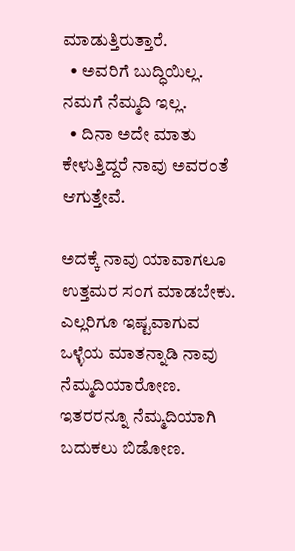ಮಾಡುತ್ತಿರುತ್ತಾರೆ.
  • ಅವರಿಗೆ ಬುದ್ಧಿಯಿಲ್ಲ. ನಮಗೆ ನೆಮ್ಮದಿ ಇಲ್ಲ.
  • ದಿನಾ ಅದೇ ಮಾತು ಕೇಳುತ್ತಿದ್ದರೆ ನಾವು ಅವರಂತೆ ಆಗುತ್ತೇವೆ.

ಅದಕ್ಕೆ ನಾವು ಯಾವಾಗಲೂ ಉತ್ತಮರ ಸಂಗ ಮಾಡಬೇಕು. ಎಲ್ಲರಿಗೂ ಇಷ್ಟವಾಗುವ ಒಳ್ಳೆಯ ಮಾತನ್ನಾಡಿ ನಾವು ನೆಮ್ಮದಿಯಾರೋಣ. ಇತರರನ್ನೂ ನೆಮ್ಮದಿಯಾಗಿ ಬದುಕಲು ಬಿಡೋಣ.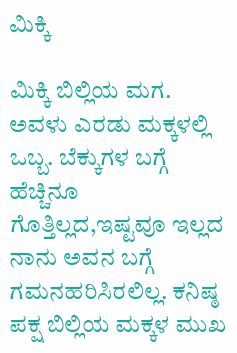ಮಿಕ್ಕಿ

ಮಿಕ್ಕಿ ಬಿಲ್ಲಿಯ ಮಗ.  ಅವಳು ಎರಡು ಮಕ್ಕಳಲ್ಲಿ ಒಬ್ಬ. ಬೆಕ್ಕುಗಳ ಬಗ್ಗೆ ಹೆಚ್ಚಿನೂ ಗೊತ್ತಿಲ್ಲದ,ಇಷ್ಟವೂ ಇಲ್ಲದ ನಾನು ಅವನ ಬಗ್ಗೆ ಗಮನಹರಿಸಿರಲಿಲ್ಲ. ಕನಿಷ್ಠ ಪಕ್ಷ ಬಿಲ್ಲಿಯ ಮಕ್ಕಳ ಮುಖ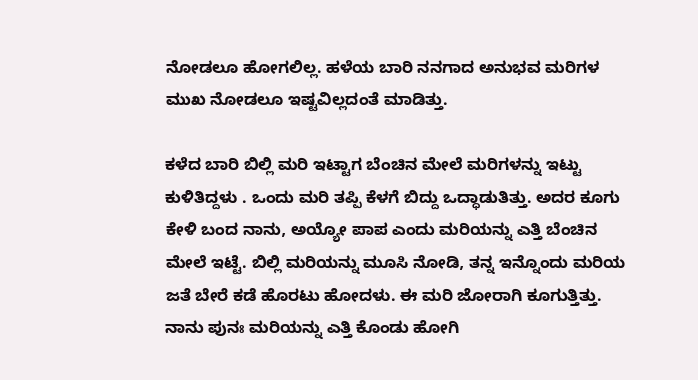ನೋಡಲೂ ಹೋಗಲಿಲ್ಲ. ಹಳೆಯ ಬಾರಿ ನನಗಾದ ಅನುಭವ ಮರಿಗಳ ಮುಖ ನೋಡಲೂ ಇಷ್ಟವಿಲ್ಲದಂತೆ ಮಾಡಿತ್ತು.

ಕಳೆದ ಬಾರಿ ಬಿಲ್ಲಿ ಮರಿ ಇಟ್ಟಾಗ ಬೆಂಚಿನ ಮೇಲೆ ಮರಿಗಳನ್ನು ಇಟ್ಟು ಕುಳಿತಿದ್ದಳು . ಒಂದು ಮರಿ ತಪ್ಪಿ ಕೆಳಗೆ ಬಿದ್ದು ಒದ್ಧಾಡುತಿತ್ತು. ಅದರ ಕೂಗು ಕೇಳಿ ಬಂದ ನಾನು, ಅಯ್ಯೋ ಪಾಪ ಎಂದು ಮರಿಯನ್ನು ಎತ್ತಿ ಬೆಂಚಿನ ಮೇಲೆ ಇಟ್ಟೆ. ಬಿಲ್ಲಿ ಮರಿಯನ್ನು ಮೂಸಿ ನೋಡಿ, ತನ್ನ ಇನ್ನೊಂದು ಮರಿಯ ಜತೆ ಬೇರೆ ಕಡೆ ಹೊರಟು ಹೋದಳು. ಈ ಮರಿ ಜೋರಾಗಿ ಕೂಗುತ್ತಿತ್ತು. ನಾನು ಪುನಃ ಮರಿಯನ್ನು ಎತ್ತಿ ಕೊಂಡು ಹೋಗಿ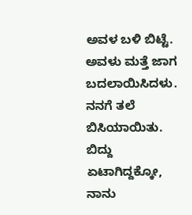ಅವಳ ಬಳಿ ಬಿಟ್ಟೆ. ಅವಳು ಮತ್ತೆ ಜಾಗ ಬದಲಾಯಿಸಿದಳು. ನನಗೆ ತಲೆ ಬಿಸಿಯಾಯಿತು. ಬಿದ್ದು ಏಟಾಗಿದ್ದಕ್ಕೋ, ನಾನು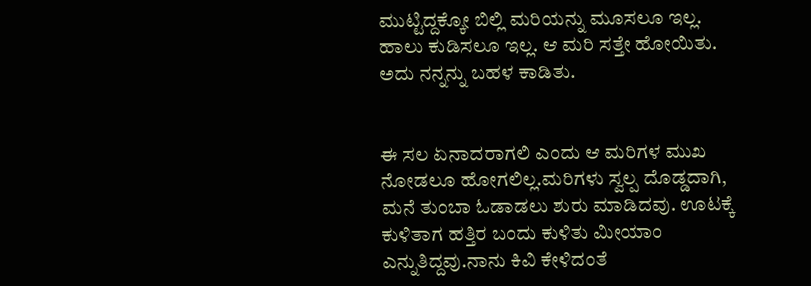ಮುಟ್ಟಿದ್ದಕ್ಕೋ ಬಿಲ್ಲಿ ಮರಿಯನ್ನು ಮೂಸಲೂ ಇಲ್ಲ. ಹಾಲು ಕುಡಿಸಲೂ ಇಲ್ಲ. ಆ ಮರಿ ಸತ್ತೇ ಹೋಯಿತು. ಅದು ನನ್ನನ್ನು ಬಹಳ ಕಾಡಿತು.


ಈ ಸಲ ಏನಾದರಾಗಲಿ ಎಂದು ಆ ಮರಿಗಳ ಮುಖ ನೋಡಲೂ ಹೋಗಲಿಲ್ಲ.ಮರಿಗಳು ಸ್ವಲ್ಪ ದೊಡ್ಡದಾಗಿ, ಮನೆ ತುಂಬಾ ಓಡಾಡಲು ಶುರು ಮಾಡಿದವು. ಊಟಕ್ಕೆ ಕುಳಿತಾಗ ಹತ್ತಿರ ಬಂದು ಕುಳಿತು ಮೀಯಾಂ ಎನ್ನುತಿದ್ದವು.ನಾನು ಕಿವಿ ಕೇಳಿದಂತೆ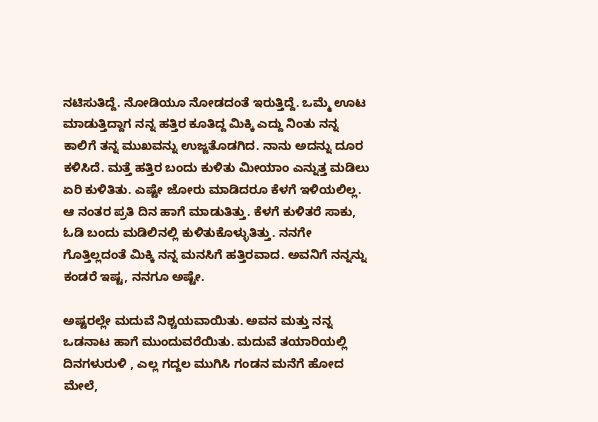ನಟಿಸುತಿದ್ದೆ. ನೋಡಿಯೂ ನೋಡದಂತೆ ಇರುತ್ತಿದ್ದೆ. ಒಮ್ಮೆ ಊಟ ಮಾಡುತ್ತಿದ್ದಾಗ ನನ್ನ ಹತ್ತಿರ ಕೂತಿದ್ದ ಮಿಕ್ಕಿ ಎದ್ದು ನಿಂತು ನನ್ನ ಕಾಲಿಗೆ ತನ್ನ ಮುಖವನ್ನು ಉಜ್ಜತೊಡಗಿದ. ನಾನು ಅದನ್ನು ದೂರ ಕಳಿಸಿದೆ. ಮತ್ತೆ ಹತ್ತಿರ ಬಂದು ಕುಳಿತು ಮೀಯಾಂ ಎನ್ನುತ್ತ ಮಡಿಲು ಏರಿ ಕುಳಿತಿತು. ಎಷ್ಟೇ ಜೋರು ಮಾಡಿದರೂ ಕೆಳಗೆ ಇಳಿಯಲಿಲ್ಲ. ಆ ನಂತರ ಪ್ರತಿ ದಿನ ಹಾಗೆ ಮಾಡುತಿತ್ತು. ಕೆಳಗೆ ಕುಳಿತರೆ ಸಾಕು, ಓಡಿ ಬಂದು ಮಡಿಲಿನಲ್ಲಿ ಕುಳಿತುಕೊಳ್ಳುತಿತ್ತು. ನನಗೇ ಗೊತ್ತಿಲ್ಲದಂತೆ ಮಿಕ್ಕಿ ನನ್ನ ಮನಸಿಗೆ ಹತ್ತಿರವಾದ. ಅವನಿಗೆ ನನ್ನನ್ನು ಕಂಡರೆ ಇಷ್ಟ, ನನಗೂ ಅ‌ಷ್ಟೇ.

ಅಷ್ಟರಲ್ಲೇ ಮದುವೆ ನಿಶ್ಚಯವಾಯಿತು. ಅವನ ಮತ್ತು ನನ್ನ ಒಡನಾಟ ಹಾಗೆ ಮುಂದುವರೆಯಿತು. ಮದುವೆ ತಯಾರಿಯಲ್ಲಿ ದಿನಗಳುರುಳಿ , ಎಲ್ಲ ಗದ್ದಲ ಮುಗಿಸಿ ಗಂಡನ ಮನೆಗೆ ಹೋದ ಮೇಲೆ,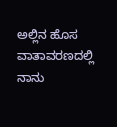ಅಲ್ಲಿನ ಹೊಸ ವಾತಾವರಣದಲ್ಲಿ ನಾನು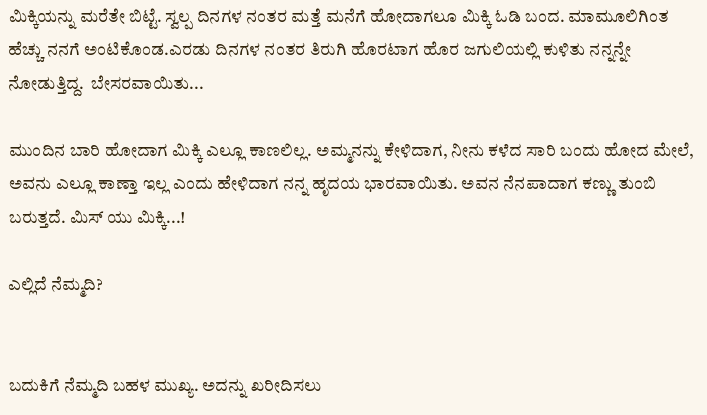ಮಿಕ್ಕಿಯನ್ನು ಮರೆತೇ ಬಿಟ್ಟೆ. ಸ್ವಲ್ಪ ದಿನಗಳ ನಂತರ ಮತ್ತೆ ಮನೆಗೆ ಹೋದಾಗಲೂ ಮಿಕ್ಕಿ ಓಡಿ ಬಂದ. ಮಾಮೂಲಿಗಿಂತ ಹೆಚ್ಚು ನನಗೆ ಅಂಟಿಕೊಂಡ.ಎರಡು ದಿನಗಳ ನಂತರ ತಿರುಗಿ ಹೊರಟಾಗ ಹೊರ ಜಗುಲಿಯಲ್ಲಿ ಕುಳಿತು ನನ್ನನ್ನೇ ನೋಡುತ್ತಿದ್ದ.  ಬೇಸರವಾಯಿತು...

ಮುಂದಿನ ಬಾರಿ ಹೋದಾಗ ಮಿಕ್ಕಿ ಎಲ್ಲೂ ಕಾಣಲಿಲ್ಲ. ಅಮ್ಮನನ್ನು ಕೇಳಿದಾಗ, ನೀನು ಕಳೆದ ಸಾರಿ ಬಂದು ಹೋದ ಮೇಲೆ, ಅವನು ಎಲ್ಲೂ ಕಾಣ್ತಾ ಇಲ್ಲ ಎಂದು ಹೇಳಿದಾಗ ನನ್ನ ಹೃದಯ ಭಾರವಾಯಿತು. ಅವನ ನೆನಪಾದಾಗ ಕಣ್ಣು ತುಂಬಿ ಬರುತ್ತದೆ. ಮಿಸ್ ಯು ಮಿಕ್ಕಿ...!

ಎಲ್ಲಿದೆ ನೆಮ್ಮದಿ?


ಬದುಕಿಗೆ ನೆಮ್ಮದಿ ಬಹಳ ಮುಖ್ಯ. ಅದನ್ನು ಖರೀದಿಸಲು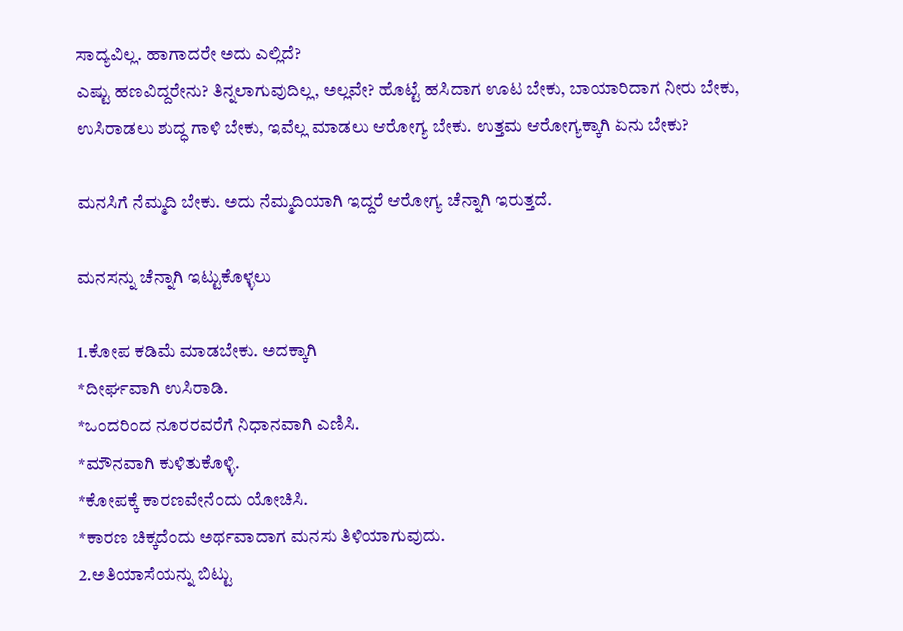ಸಾದ್ಯವಿಲ್ಲ. ಹಾಗಾದರೇ ಅದು ಎಲ್ಲಿದೆ?
ಎಷ್ಟು ಹಣವಿದ್ದರೇನು? ತಿನ್ನಲಾಗುವುದಿಲ್ಲ, ಅಲ್ಲವೇ? ಹೊಟ್ಟೆ ಹಸಿದಾಗ ಊಟ ಬೇಕು, ಬಾಯಾರಿದಾಗ ನೀರು ಬೇಕು, ಉಸಿರಾಡಲು ಶುದ್ಧ ಗಾಳಿ ಬೇಕು, ಇವೆಲ್ಲ ಮಾಡಲು ಆರೋಗ್ಯ ಬೇಕು. ಉತ್ತಮ ಆರೋಗ್ಯಕ್ಕಾಗಿ ಏನು ಬೇಕು?

ಮನಸಿಗೆ ನೆಮ್ಮದಿ ಬೇಕು. ಅದು ನೆಮ್ಮದಿಯಾಗಿ ಇದ್ದರೆ ಆರೋಗ್ಯ ಚೆನ್ನಾಗಿ ಇರುತ್ತದೆ.

ಮನಸನ್ನು ಚೆನ್ನಾಗಿ ಇಟ್ಟುಕೊಳ್ಳಲು

1.ಕೋಪ ಕಡಿಮೆ ಮಾಡಬೇಕು. ಅದಕ್ಕಾಗಿ
*ದೀರ್ಘವಾಗಿ ಉಸಿರಾಡಿ.
*ಒಂದರಿಂದ ನೂರರವರೆಗೆ ನಿಧಾನವಾಗಿ ಎಣಿಸಿ.
*ಮೌನವಾಗಿ ಕುಳಿತುಕೊಳ್ಳಿ.
*ಕೋಪಕ್ಕೆ ಕಾರಣವೇನೆಂದು ಯೋಚಿಸಿ.
*ಕಾರಣ ಚಿಕ್ಕದೆಂದು ಅರ್ಥವಾದಾಗ ಮನಸು ತಿಳಿಯಾಗುವುದು.
2.ಅತಿಯಾಸೆಯನ್ನು ಬಿಟ್ಟು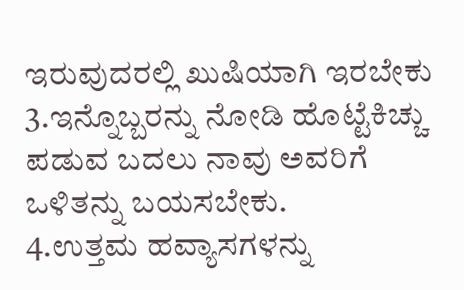ಇರುವುದರಲ್ಲಿ ಖುಷಿಯಾಗಿ ಇರಬೇಕು
3.ಇನ್ನೊಬ್ಬರನ್ನು ನೋಡಿ ಹೊಟ್ಟೆಕಿಚ್ಚು ಪಡುವ ಬದಲು ನಾವು ಅವರಿಗೆ ಒಳಿತನ್ನು ಬಯಸಬೇಕು.
4.ಉತ್ತಮ ಹವ್ಯಾಸಗಳನ್ನು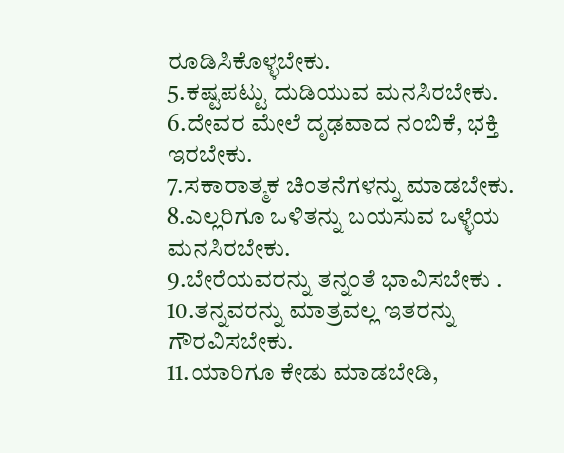ರೂಡಿಸಿಕೊಳ್ಳಬೇಕು.
5.ಕಷ್ಟಪಟ್ಟು ದುಡಿಯುವ ಮನಸಿರಬೇಕು.
6.ದೇವರ ಮೇಲೆ ದೃಢವಾದ ನಂಬಿಕೆ, ಭಕ್ತಿ ಇರಬೇಕು.
7.ಸಕಾರಾತ್ಮಕ ಚಿಂತನೆಗಳನ್ನು ಮಾಡಬೇಕು.
8.ಎಲ್ಲರಿಗೂ ಒಳಿತನ್ನು ಬಯಸುವ ಒಳ್ಳೆಯ ಮನಸಿರಬೇಕು.
9.ಬೇರೆಯವರನ್ನು ತನ್ನಂತೆ ಭಾವಿಸಬೇಕು .
10.ತನ್ನವರನ್ನು ಮಾತ್ರವಲ್ಲ ಇತರನ್ನು ಗೌರವಿಸಬೇಕು.
11.ಯಾರಿಗೂ ಕೇಡು ಮಾಡಬೇಡಿ,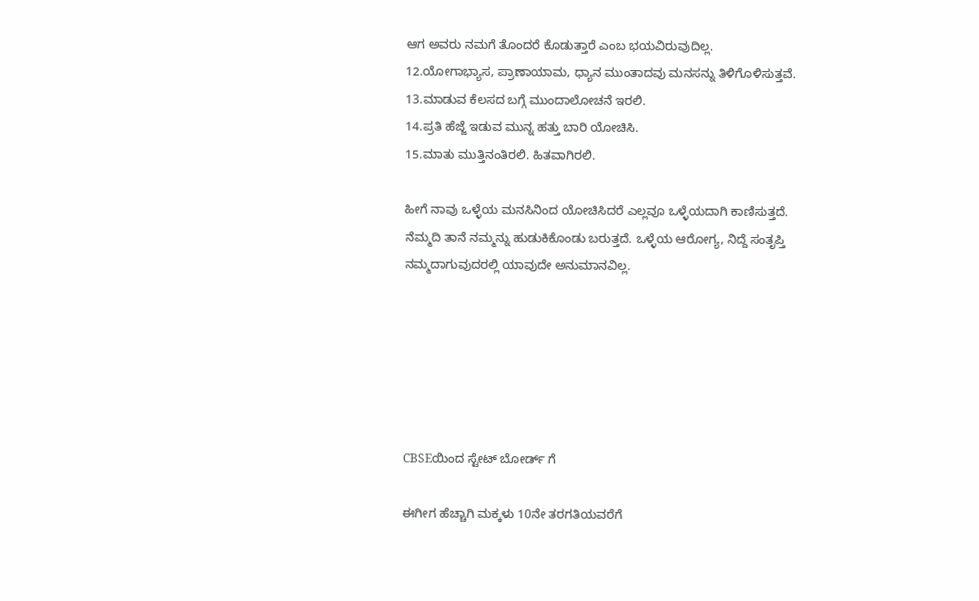ಆಗ ಅವರು ನಮಗೆ ತೊಂದರೆ ಕೊಡುತ್ತಾರೆ ಎಂಬ ಭಯವಿರುವುದಿಲ್ಲ.
12.ಯೋಗಾಭ್ಯಾಸ, ಪ್ರಾಣಾಯಾಮ, ಧ್ಯಾನ ಮುಂತಾದವು ಮನಸನ್ನು ತಿಳಿಗೊಳಿಸುತ್ತವೆ.
13.ಮಾಡುವ ಕೆಲಸದ ಬಗ್ಗೆ ಮುಂದಾಲೋಚನೆ ಇರಲಿ.
14.ಪ್ರತಿ ಹೆಜ್ಜೆ ಇಡುವ ಮುನ್ನ ಹತ್ತು ಬಾರಿ ಯೋಚಿಸಿ.
15.ಮಾತು ಮುತ್ತಿನಂತಿರಲಿ. ಹಿತವಾಗಿರಲಿ.

ಹೀಗೆ ನಾವು ಒಳ್ಳೆಯ ಮನಸಿನಿಂದ ಯೋಚಿಸಿದರೆ ಎಲ್ಲವೂ ಒಳ್ಳೆಯದಾಗಿ ಕಾಣಿಸುತ್ತದೆ. ನೆಮ್ಮದಿ ತಾನೆ ನಮ್ಮನ್ನು ಹುಡುಕಿಕೊಂಡು ಬರುತ್ತದೆ. ಒಳ್ಳೆಯ ಆರೋಗ್ಯ, ನಿದ್ದೆ ಸಂತೃಪ್ತಿ ನಮ್ಮದಾಗುವುದರಲ್ಲಿ ಯಾವುದೇ ಅನುಮಾನವಿಲ್ಲ.






CBSEಯಿಂದ ಸ್ಟೇಟ್ ಬೋರ್ಡ್ ಗೆ

ಈಗೀಗ ಹೆಚ್ಚಾಗಿ ಮಕ್ಕಳು 10ನೇ ತರಗತಿಯವರೆಗೆ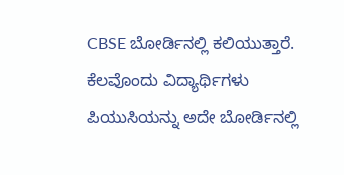CBSE ಬೋರ್ಡಿನಲ್ಲಿ ಕಲಿಯುತ್ತಾರೆ. ಕೆಲವೊಂದು ವಿದ್ಯಾರ್ಥಿಗಳು ಪಿಯುಸಿಯನ್ನು ಅದೇ ಬೋರ್ಡಿನಲ್ಲಿ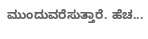ಮುಂದುವರೆಸುತ್ತಾರೆ. ಹೆಚ...